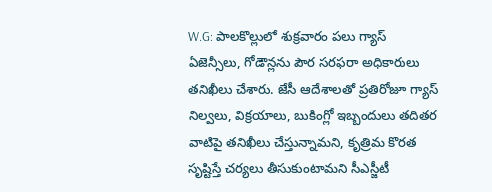W.G: పాలకొల్లులో శుక్రవారం పలు గ్యాస్ ఏజెన్సీలు, గోడౌన్లను పౌర సరఫరా అధికారులు తనిఖీలు చేశారు. జేసీ ఆదేశాలతో ప్రతిరోజూ గ్యాస్ నిల్వలు, విక్రయాలు, బుకింగ్లో ఇబ్బందులు తదితర వాటిపై తనిఖీలు చేస్తున్నామని, కృత్రిమ కొరత సృష్టిస్తే చర్యలు తీసుకుంటామని సీఎస్జీటీ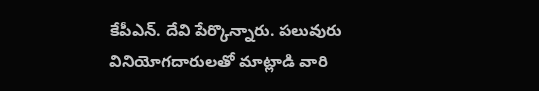కేపీఎన్. దేవి పేర్కొన్నారు. పలువురు వినియోగదారులతో మాట్లాడి వారి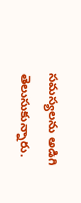సమస్యలను అడిగి తెలుసుకున్నారు.